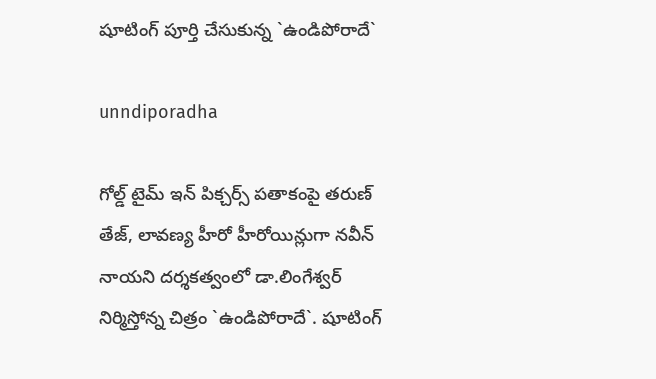షూటింగ్ పూర్తి చేసుకున్న `ఉండిపోరాదే`

unndiporadha

గోల్డ్ టైమ్ ఇన్ పిక్చ‌ర్స్ ప‌తాకంపై త‌రుణ్ తేజ్‌, లావ‌ణ్య హీరో హీరోయిన్లుగా న‌వీన్ నాయ‌ని ద‌ర్శ‌క‌త్వంలో డా.లింగేశ్వ‌ర్ నిర్మిస్తోన్న చిత్రం `ఉండిపోరాదే`. షూటింగ్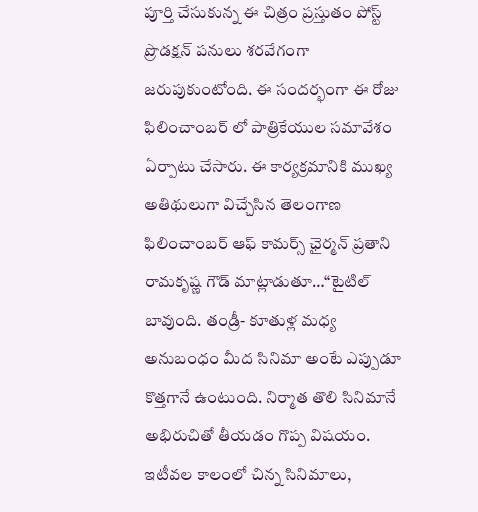పూర్తి చేసుకున్న ఈ చిత్రం ప్ర‌స్తుతం పోస్ట్ ప్రొడ‌క్ష‌న్ ప‌నులు శ‌రవేగంగా జ‌రుపుకుంటోంది. ఈ సంద‌ర్భంగా ఈ రోజు ఫిలించాంబ‌ర్ లో పాత్రికేయుల స‌మావేశం ఏర్పాటు చేసారు. ఈ కార్య‌క్ర‌మానికి ముఖ్య అతిథులుగా విచ్చేసిన తెలంగాణ ఫిలించాంబ‌ర్ ఆఫ్ కామ‌ర్స్ ఛైర్మ‌న్‌ ప్ర‌తాని రామ‌కృష్ణ గౌడ్ మాట్లాడుతూ…“టైటిల్ బావుంది. తండ్రీ- కూతుళ్ల మ‌ధ్య అనుబంధం మీద సినిమా అంటే ఎప్పుడూ కొత్త‌గానే ఉంటుంది. నిర్మాత తొలి సినిమానే అభిరుచితో తీయ‌డం గొప్ప విష‌యం. ఇటీవ‌ల కాలంలో చిన్న సినిమాలు,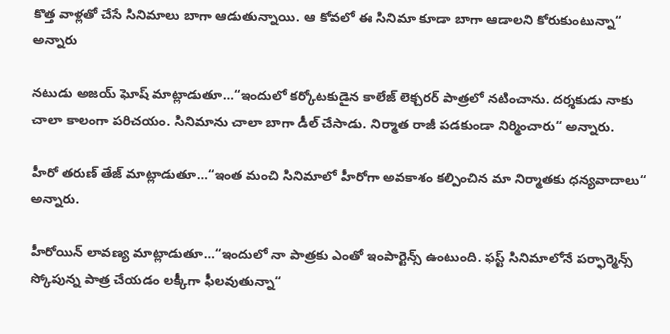కొత్త వాళ్లతో చేసే సినిమాలు బాగా ఆడుతున్నాయి. ఆ కోవ‌లో ఈ సినిమా కూడా బాగా ఆడాల‌ని కోరుకుంటున్నా“ అన్నారు

న‌టుడు అజ‌య్ ఘోష్ మాట్లాడుతూ…“ఇందులో క‌ర్కోట‌కుడైన కాలేజ్ లెక్చ‌ర‌ర్ పాత్ర‌లో న‌టించాను. ద‌ర్శ‌కుడు నాకు చాలా కాలంగా ప‌రిచ‌యం. సినిమాను చాలా బాగా డీల్ చేసాడు. నిర్మాత రాజీ ప‌డ‌కుండా నిర్మించారు“ అన్నారు.

హీరో త‌రుణ్ తేజ్ మాట్లాడుతూ…“ఇంత మంచి సినిమాలో హీరోగా అవ‌కాశం క‌ల్పించిన మా నిర్మాత‌కు ధ‌న్య‌వాదాలు“ అన్నారు.

హీరోయిన్ లావ‌ణ్య మాట్లాడుతూ…“ఇందులో నా పాత్ర‌కు ఎంతో ఇంపార్టెన్స్ ఉంటుంది. ఫ‌స్ట్ సినిమాలోనే ప‌ర్ఫార్మెన్స్ స్కోపున్న పాత్ర చేయ‌డం ల‌క్కీగా ఫీల‌వుతున్నా“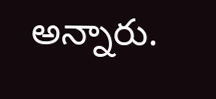అన్నారు.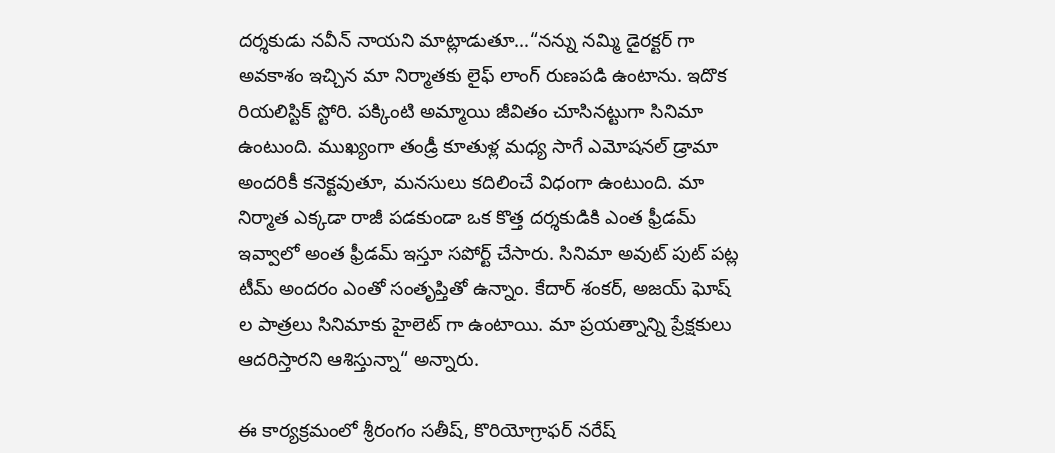ద‌ర్శ‌కుడు న‌వీన్ నాయని మాట్లాడుతూ…“న‌న్ను న‌మ్మి డైర‌క్ట‌ర్ గా అవ‌కాశం ఇచ్చిన మా నిర్మాత‌కు లైఫ్ లాంగ్ రుణ‌ప‌డి ఉంటాను. ఇదొక రియ‌లిస్టిక్ స్టోరి. ప‌క్కింటి అమ్మాయి జీవితం చూసిన‌ట్టుగా సినిమా ఉంటుంది. ముఖ్యంగా తండ్రీ కూతుళ్ల మ‌ధ్య సాగే ఎమోష‌నల్ డ్రామా అంద‌రికీ క‌నెక్ట‌వుతూ, మ‌న‌సులు క‌దిలించే విధంగా ఉంటుంది. మా నిర్మాత ఎక్క‌డా రాజీ ప‌డ‌కుండా ఒక కొత్త ద‌ర్శ‌కుడికి ఎంత ఫ్రీడమ్ ఇవ్వాలో అంత ఫ్రీడ‌మ్ ఇస్తూ స‌పోర్ట్ చేసారు. సినిమా అవుట్ పుట్ ప‌ట్ల టీమ్ అంద‌రం ఎంతో సంతృప్తితో ఉన్నాం. కేదార్ శంక‌ర్‌, అజ‌య్ ఘోష్ ల పాత్ర‌లు సినిమాకు హైలెట్ గా ఉంటాయి. మా ప్ర‌య‌త్నాన్ని ప్రేక్ష‌కులు ఆద‌రిస్తారని ఆశిస్తున్నా“ అన్నారు.

ఈ కార్య‌క్ర‌మంలో శ్రీరంగం స‌తీష్‌, కొరియోగ్రాఫ‌ర్ న‌రేష్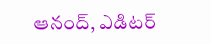ఆనంద్‌, ఎడిట‌ర్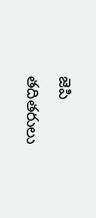జెపి త‌దిత‌రులు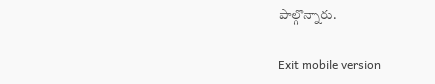పాల్గొన్నారు.

Exit mobile version